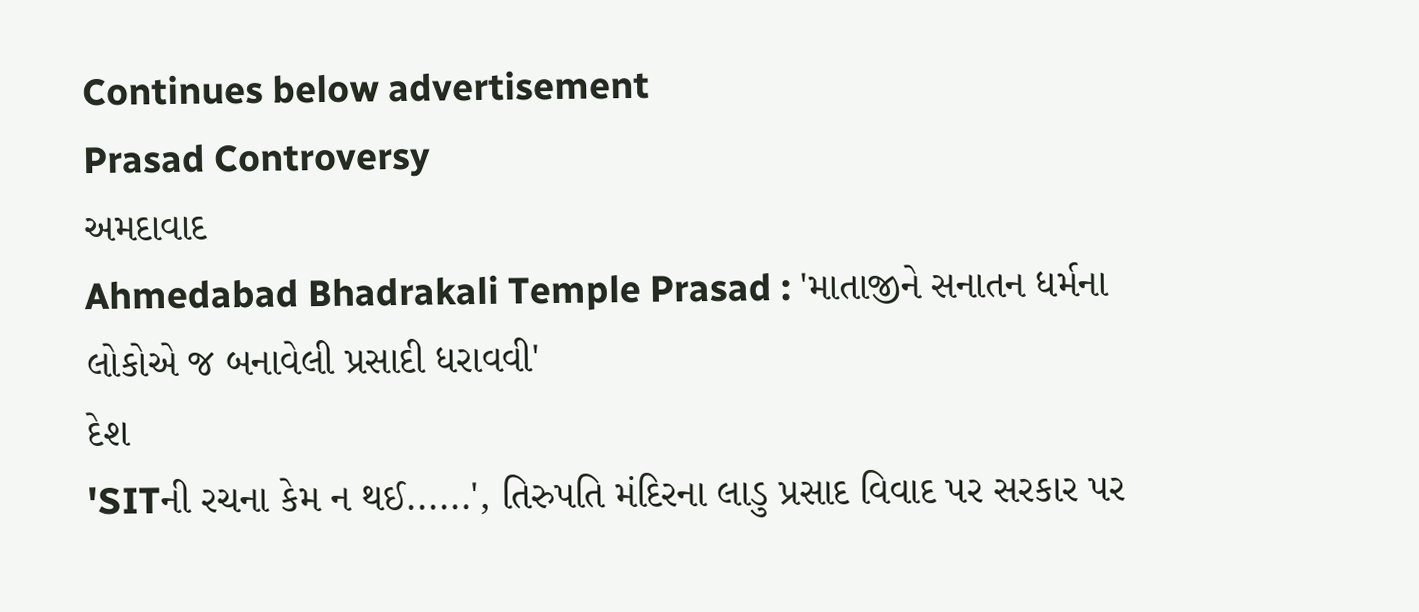Continues below advertisement
Prasad Controversy
અમદાવાદ
Ahmedabad Bhadrakali Temple Prasad : 'માતાજીને સનાતન ધર્મના લોકોએ જ બનાવેલી પ્રસાદી ધરાવવી'
દેશ
'SITની રચના કેમ ન થઈ......', તિરુપતિ મંદિરના લાડુ પ્રસાદ વિવાદ પર સરકાર પર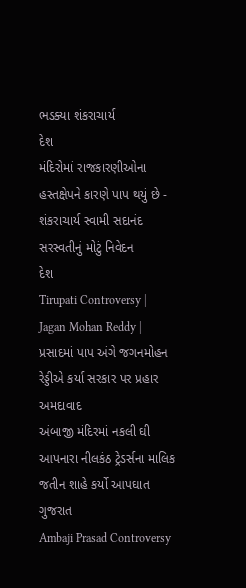ભડક્યા શંકરાચાર્ય
દેશ
મંદિરોમાં રાજકારણીઓના હસ્તક્ષેપને કારણે પાપ થયું છે - શંકરાચાર્ય સ્વામી સદાનંદ સરસ્વતીનું મોટું નિવેદન
દેશ
Tirupati Controversy | Jagan Mohan Reddy | પ્રસાદમાં પાપ અંગે જગનમોહન રેડ્ડીએ કર્યા સરકાર પર પ્રહાર
અમદાવાદ
અંબાજી મંદિરમાં નકલી ઘી આપનારા નીલકંઠ ટ્રેડર્સના માલિક જતીન શાહે કર્યો આપઘાત
ગુજરાત
Ambaji Prasad Controversy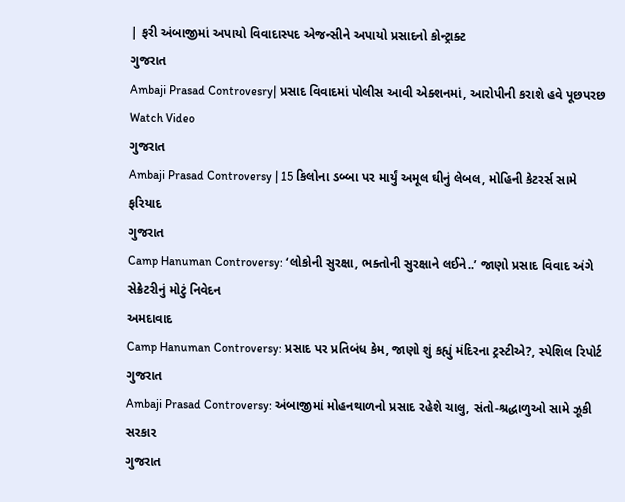| ફરી અંબાજીમાં અપાયો વિવાદાસ્પદ એજન્સીને અપાયો પ્રસાદનો કોન્ટ્રાક્ટ
ગુજરાત
Ambaji Prasad Controvesry| પ્રસાદ વિવાદમાં પોલીસ આવી એક્શનમાં, આરોપીની કરાશે હવે પૂછપરછ Watch Video
ગુજરાત
Ambaji Prasad Controversy | 15 કિલોના ડબ્બા પર માર્યું અમૂલ ઘીનું લેબલ, મોહિની કેટરર્સ સામે ફરિયાદ
ગુજરાત
Camp Hanuman Controversy: ‘લોકોની સુરક્ષા, ભક્તોની સુરક્ષાને લઈને..’ જાણો પ્રસાદ વિવાદ અંગે સેક્રેટરીનું મોટું નિવેદન
અમદાવાદ
Camp Hanuman Controversy: પ્રસાદ પર પ્રતિબંધ કેમ, જાણો શું કહ્યું મંદિરના ટ્રસ્ટીએ?, સ્પેશિલ રિપોર્ટ
ગુજરાત
Ambaji Prasad Controversy: અંબાજીમાં મોહનથાળનો પ્રસાદ રહેશે ચાલુ, સંતો-શ્રદ્ધાળુઓ સામે ઝૂકી સરકાર
ગુજરાત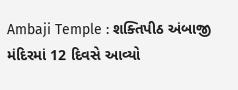Ambaji Temple : શક્તિપીઠ અંબાજી મંદિરમાં 12 દિવસે આવ્યો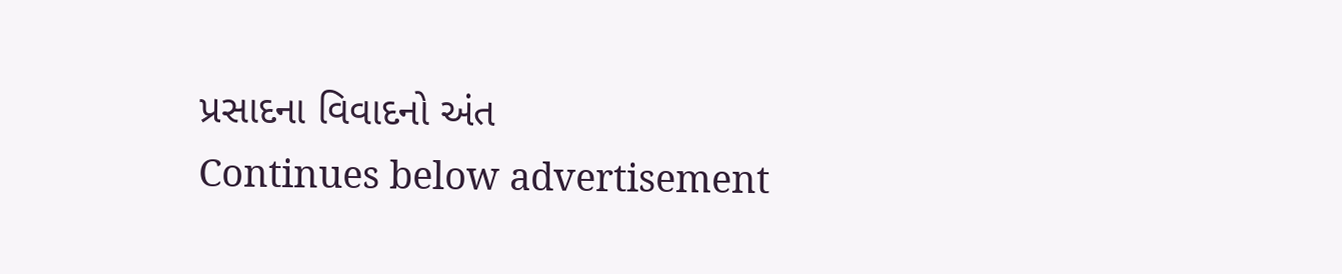પ્રસાદના વિવાદનો અંત
Continues below advertisement